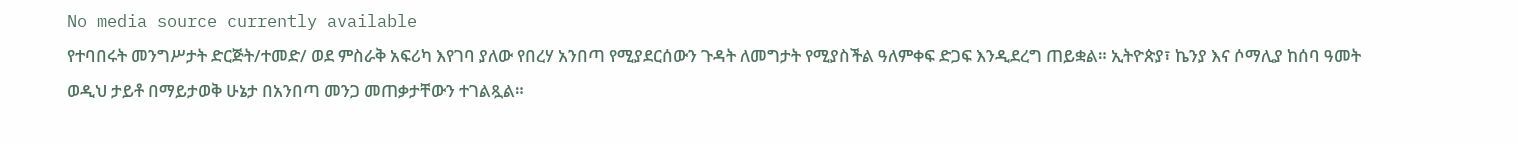No media source currently available
የተባበሩት መንግሥታት ድርጅት/ተመድ/ ወደ ምስራቅ አፍሪካ እየገባ ያለው የበረሃ አንበጣ የሚያደርሰውን ጉዳት ለመግታት የሚያስችል ዓለምቀፍ ድጋፍ እንዲደረግ ጠይቋል። ኢትዮጵያ፣ ኬንያ እና ሶማሊያ ከሰባ ዓመት ወዲህ ታይቶ በማይታወቅ ሁኔታ በአንበጣ መንጋ መጠቃታቸውን ተገልጿል።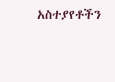አስተያየቶችን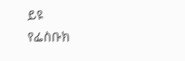ይዩ
የፌስቡክ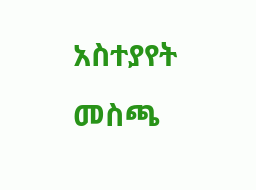አስተያየት መስጫ